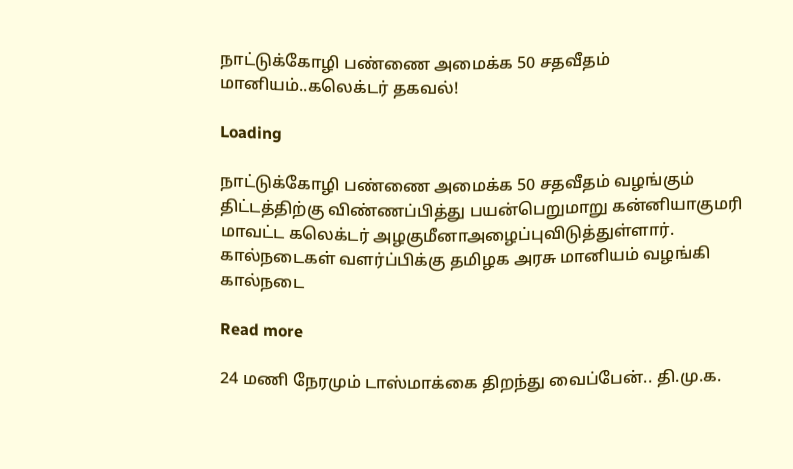நாட்டுக்கோழி பண்ணை அமைக்க 50 சதவீதம் மானியம்..கலெக்டர் தகவல்!

Loading

நாட்டுக்கோழி பண்ணை அமைக்க 50 சதவீதம் வழங்கும் திட்டத்திற்கு விண்ணப்பித்து பயன்பெறுமாறு கன்னியாகுமரி மாவட்ட கலெக்டர் அழகுமீனாஅழைப்புவிடுத்துள்ளார். கால்நடைகள் வளர்ப்பிக்கு தமிழக அரசு மானியம் வழங்கி கால்நடை

Read more

24 மணி நேரமும் டாஸ்மாக்கை திறந்து வைப்பேன்.. தி.மு.க.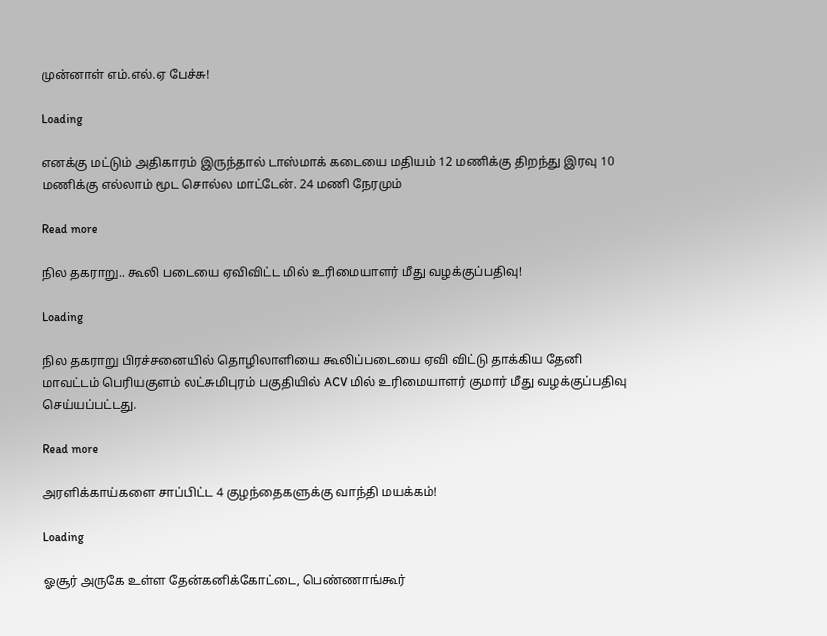முன்னாள் எம்.எல்.ஏ பேச்சு!

Loading

எனக்கு மட்டும் அதிகாரம் இருந்தால் டாஸ்மாக் கடையை மதியம் 12 மணிக்கு திறந்து இரவு 10 மணிக்கு எல்லாம் மூட சொல்ல மாட்டேன். 24 மணி நேரமும்

Read more

நில தகராறு.. கூலி படையை ஏவிவிட்ட மில் உரிமையாளர் மீது வழக்குப்பதிவு!

Loading

நில தகராறு பிரச்சனையில் தொழிலாளியை கூலிப்படையை ஏவி விட்டு தாக்கிய தேனி மாவட்டம் பெரியகுளம் லட்சுமிபுரம் பகுதியில் ACV மில் உரிமையாளர் குமார் மீது வழக்குப்பதிவு செய்யப்பட்டது.

Read more

அரளிக்காய்களை சாப்பிட்ட 4 குழந்தைகளுக்கு வாந்தி மயக்கம்!

Loading

ஓசூர் அருகே உள்ள தேன்கனிக்கோட்டை, பெண்ணாங்கூர்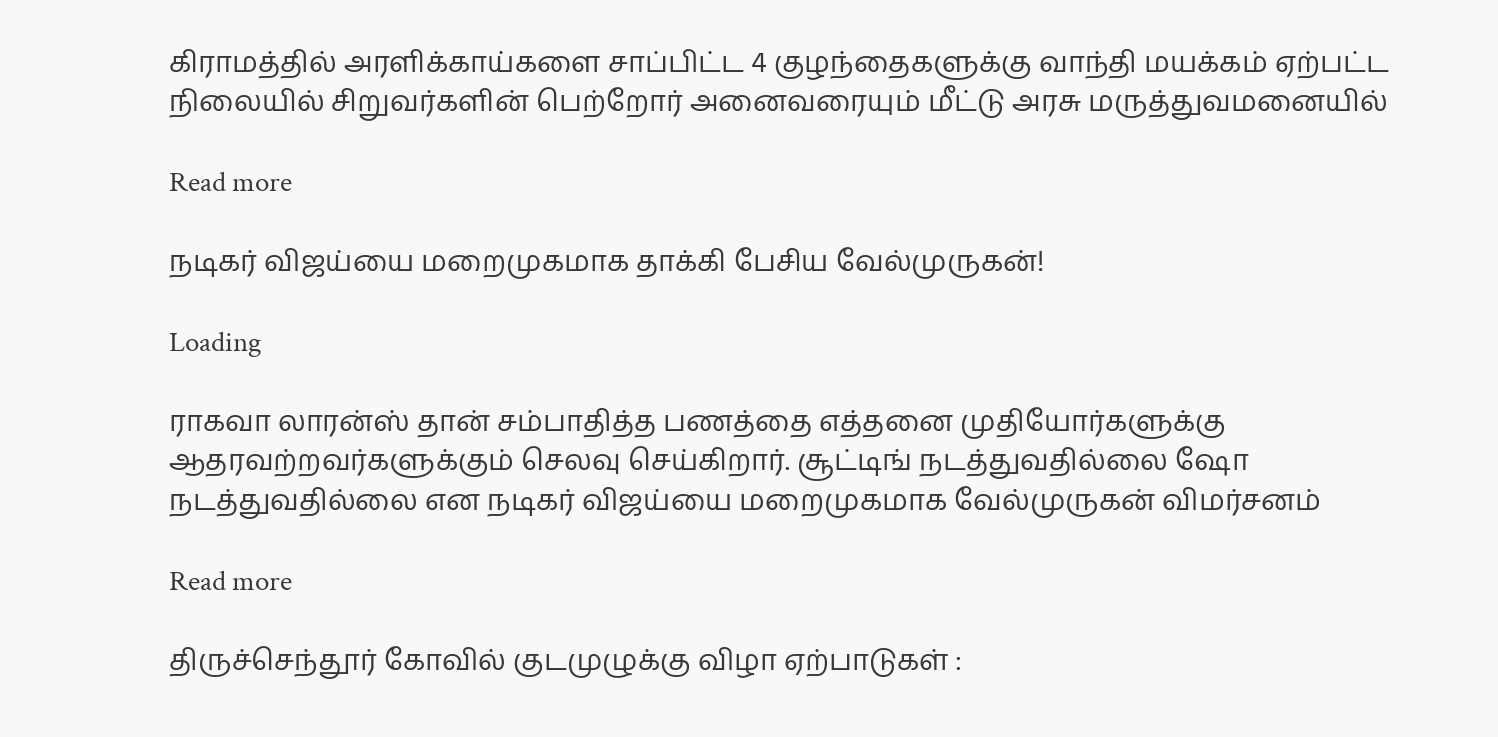கிராமத்தில் அரளிக்காய்களை சாப்பிட்ட 4 குழந்தைகளுக்கு வாந்தி மயக்கம் ஏற்பட்ட நிலையில் சிறுவர்களின் பெற்றோர் அனைவரையும் மீட்டு அரசு மருத்துவமனையில்

Read more

நடிகர் விஜய்யை மறைமுகமாக தாக்கி பேசிய வேல்முருகன்!

Loading

ராகவா லாரன்ஸ் தான் சம்பாதித்த பணத்தை எத்தனை முதியோர்களுக்கு ஆதரவற்றவர்களுக்கும் செலவு செய்கிறார். சூட்டிங் நடத்துவதில்லை ஷோ நடத்துவதில்லை என நடிகர் விஜய்யை மறைமுகமாக வேல்முருகன் விமர்சனம்

Read more

திருச்செந்தூர் கோவில் குடமுழுக்கு விழா ஏற்பாடுகள் :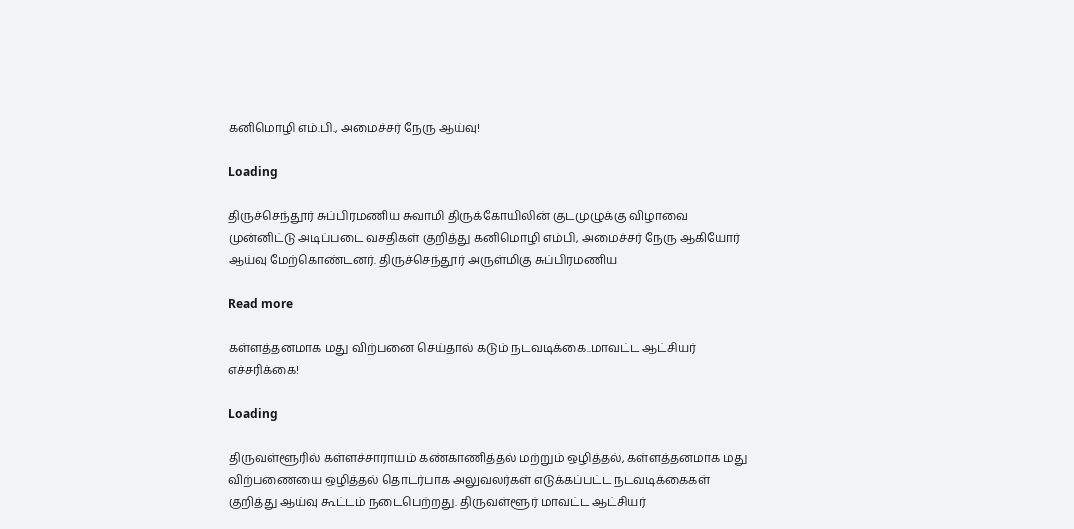கனிமொழி எம்.பி., அமைச்சர் நேரு ஆய்வு!

Loading

திருச்செந்தூர் சுப்பிரமணிய சுவாமி திருக்கோயிலின் குடமுழுக்கு விழாவை முன்னிட்டு அடிப்படை வசதிகள் குறித்து கனிமொழி எம்பி, அமைச்சர் நேரு ஆகியோர் ஆய்வு மேற்கொண்டனர். திருச்செந்தூர் அருள்மிகு சுப்பிரமணிய

Read more

கள்ளத்தனமாக மது விற்பனை செய்தால் கடும் நடவடிக்கை..மாவட்ட ஆட்சியர் எச்சரிக்கை!

Loading

திருவள்ளூரில் கள்ளச்சாராயம் கண்காணித்தல் மற்றும் ஒழித்தல், கள்ளத்தனமாக மது விற்பணையை ஒழித்தல் தொடர்பாக அலுவலர்கள் எடுக்கப்பட்ட நடவடிக்கைகள் குறித்து ஆய்வு கூட்டம் நடைபெற்றது. திருவள்ளூர் மாவட்ட ஆட்சியர்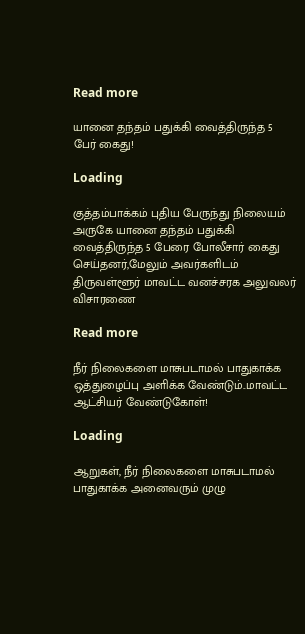Read more

யானை தந்தம் பதுக்கி வைத்திருந்த 5 பேர் கைது!

Loading

குத்தம்பாக்கம் புதிய பேருந்து நிலையம் அருகே யானை தந்தம் பதுக்கி வைத்திருந்த 5 பேரை போலீசார் கைது செய்தனர்,மேலும் அவர்களிடம் திருவள்ளூர் மாவட்ட வனச்சரக அலுவலர் விசாரணை

Read more

நீர் நிலைகளை மாசுபடாமல் பாதுகாக்க ஒத்துழைப்பு அளிக்க வேண்டும்..மாவட்ட ஆட்சியர் வேண்டுகோள்!

Loading

ஆறுகள், நீர் நிலைகளை மாசுபடாமல் பாதுகாக்க அனைவரும் முழு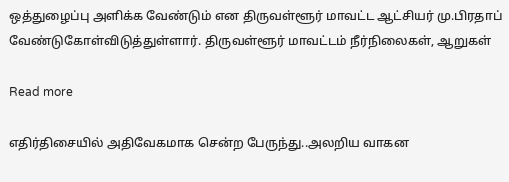ஒத்துழைப்பு அளிக்க வேண்டும் என திருவள்ளூர் மாவட்ட ஆட்சியர் மு.பிரதாப் வேண்டுகோள்விடுத்துள்ளார். திருவள்ளூர் மாவட்டம் நீர்நிலைகள், ஆறுகள்

Read more

எதிர்திசையில் அதிவேகமாக சென்ற பேருந்து..அலறிய வாகன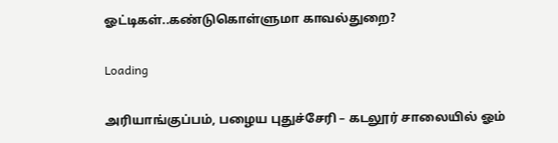ஓட்டிகள்..கண்டுகொள்ளுமா காவல்துறை?

Loading

அரியாங்குப்பம், பழைய புதுச்சேரி – கடலூர் சாலையில் ஓம்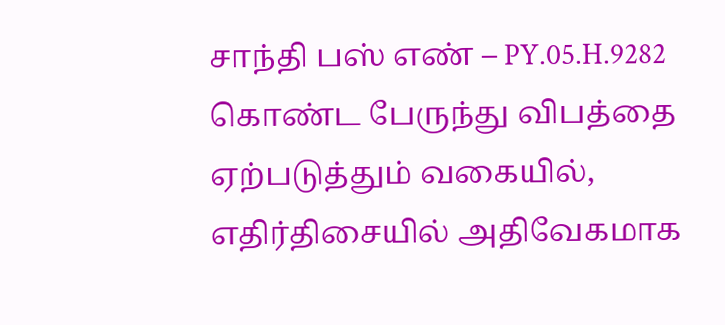சாந்தி பஸ் எண் – PY.05.H.9282 கொண்ட பேருந்து விபத்தை ஏற்படுத்தும் வகையில், எதிர்திசையில் அதிவேகமாக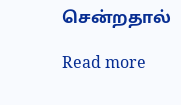சென்றதால்

Read more